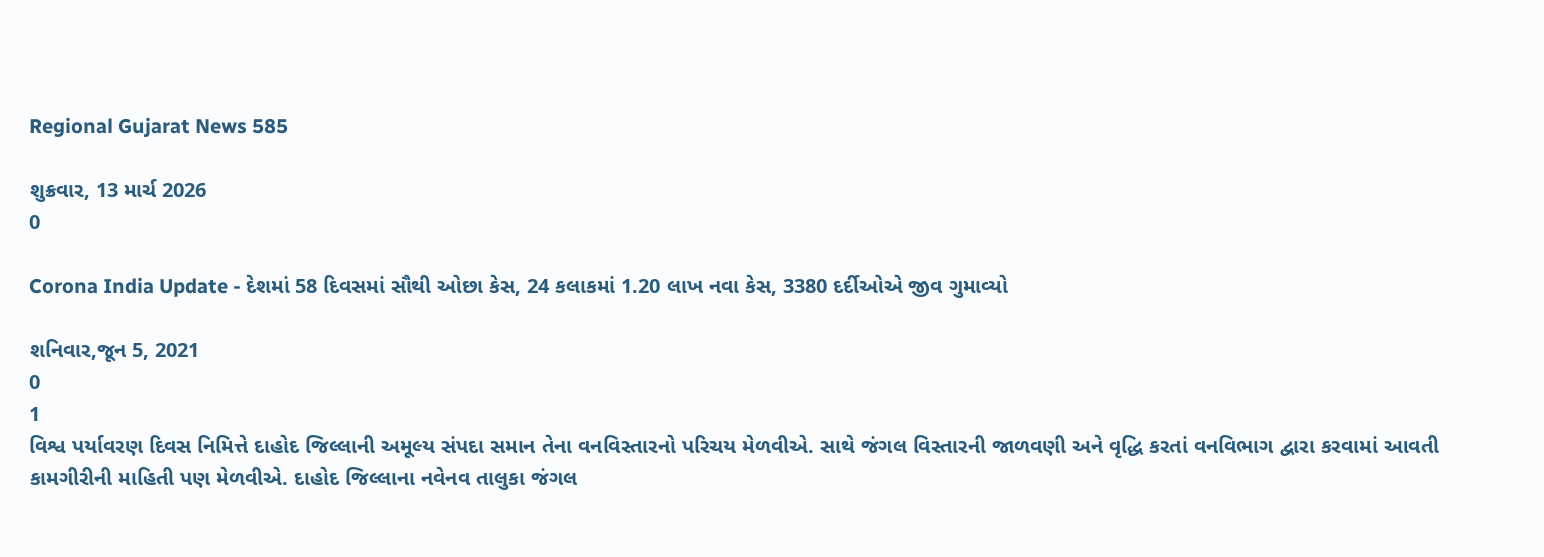Regional Gujarat News 585

શુક્રવાર, 13 માર્ચ 2026
0

Corona India Update - દેશમાં 58 દિવસમાં સૌથી ઓછા કેસ, 24 કલાકમાં 1.20 લાખ નવા કેસ, 3380 દર્દીઓએ જીવ ગુમાવ્યો

શનિવાર,જૂન 5, 2021
0
1
વિશ્વ પર્યાવરણ દિવસ નિમિત્તે દાહોદ જિલ્લાની અમૂલ્ય સંપદા સમાન તેના વનવિસ્તારનો પરિચય મેળવીએ. સાથે જંગલ વિસ્તારની જાળવણી અને વૃદ્ધિ કરતાં વનવિભાગ દ્વારા કરવામાં આવતી કામગીરીની માહિતી પણ મેળવીએ. દાહોદ જિલ્લાના નવેનવ તાલુકા જંગલ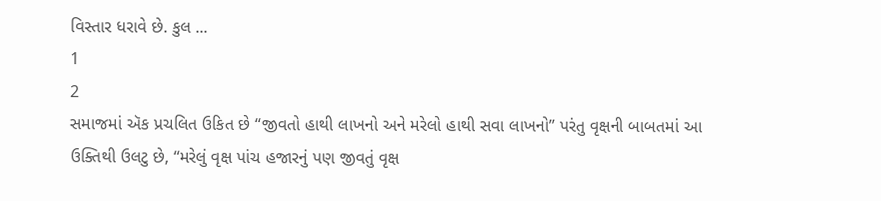વિસ્તાર ધરાવે છે. કુલ ...
1
2
સમાજમાં ઍક પ્રચલિત ઉકિત છે ‘‘જીવતો હાથી લાખનો અને મરેલો હાથી સવા લાખનો’’ પરંતુ વૃક્ષની બાબતમાં આ ઉક્તિથી ઉલટુ છે, ‘‘મરેલું વૃક્ષ પાંચ હજારનું પણ જીવતું વૃક્ષ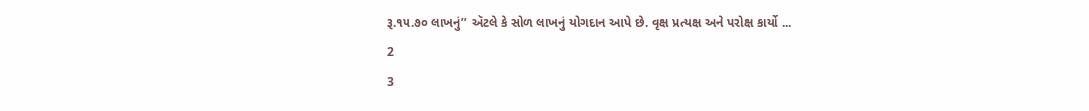રૂ.૧૫.૭૦ લાખનું’’ ઍટલે કે સોળ લાખનું યોગદાન આપે છે. વૃક્ષ પ્રત્યક્ષ અને પરોક્ષ કાર્યો ...
2
3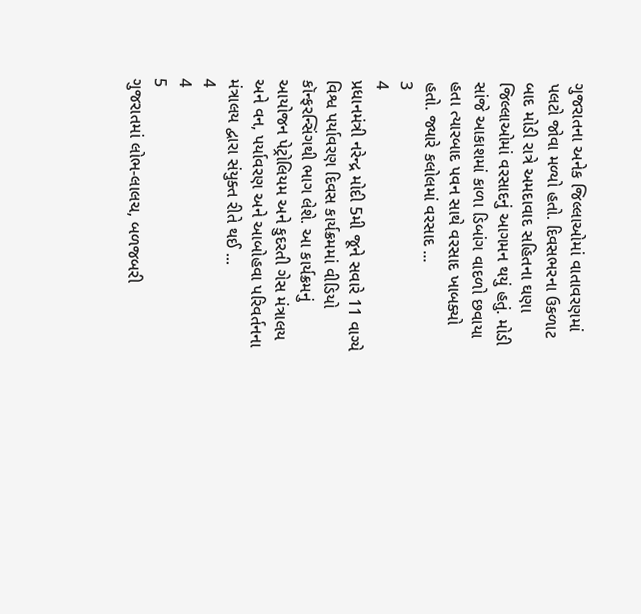ગુજરાતના અનેક જિલ્લાઓમાં વાતાવરણમાં પલટો જોવા મળ્યો હતો. દિવસભરના ઉકળાટ બાદ મોડી રાત્રે અમદાવાદ સહિતના ઘણા જિલ્લાઓમાં વરસાદનું આગમન થયું હતું. મોડી સાંજે આકાશમાં કાળા ડિબાંગ વાદળો છવાયા હતા ત્યારબાદ પવન સાથે વરસાદ ખાબક્યો હતો. જ્યારે કલોલમાં વરસાદ ...
3
4
પ્રધાનમંત્રી નરેન્દ્ર મોદી 5મી જૂને સવારે 11 વાગ્યે વિશ્વ પર્યાવરણ દિવસ કાર્યક્રમમાં વીડિયો કૉન્ફરન્સિંગથી ભાગ લેશે. આ કાર્યક્રમનું આયોજન પેટ્રોલિયમ અને કુદરતી ગેસ મંત્રાલય અને વન, પર્યાવરણ અને આબોહવા પરિવર્તનના મંત્રાલય દ્વારા સંયુક્ત રીતે થઈ ...
4
4
5
ગુજરાતમાં લોભ-લાલચ, બળજબરી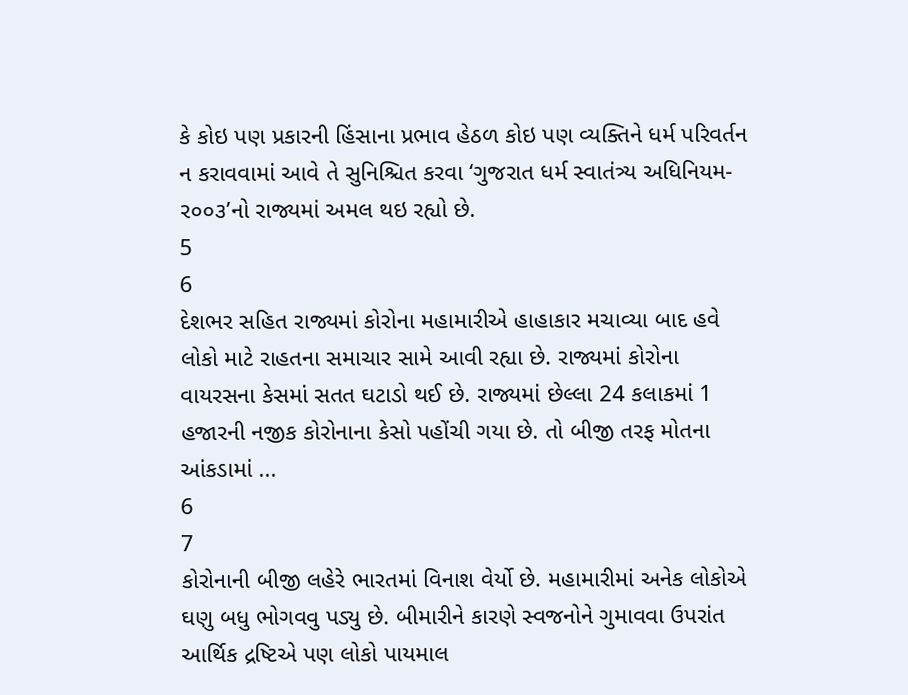કે કોઇ પણ પ્રકારની હિંસાના પ્રભાવ હેઠળ કોઇ પણ વ્યક્તિને ધર્મ પરિવર્તન ન કરાવવામાં આવે તે સુનિશ્ચિત કરવા ‘ગુજરાત ધર્મ સ્વાતંત્ર્ય અધિનિયમ-ર૦૦૩’નો રાજ્યમાં અમલ થઇ રહ્યો છે.
5
6
દેશભર સહિત રાજ્યમાં કોરોના મહામારીએ હાહાકાર મચાવ્યા બાદ હવે લોકો માટે રાહતના સમાચાર સામે આવી રહ્યા છે. રાજ્યમાં કોરોના વાયરસના કેસમાં સતત ઘટાડો થઈ છે. રાજ્યમાં છેલ્લા 24 કલાકમાં 1 હજારની નજીક કોરોનાના કેસો પહોંચી ગયા છે. તો બીજી તરફ મોતના આંકડામાં ...
6
7
કોરોનાની બીજી લહેરે ભારતમાં વિનાશ વેર્યો છે. મહામારીમાં અનેક લોકોએ ઘણુ બધુ ભોગવવુ પડ્યુ છે. બીમારીને કારણે સ્વજનોને ગુમાવવા ઉપરાંત આર્થિક દ્રષ્ટિએ પણ લોકો પાયમાલ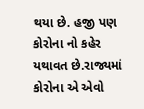થયા છે. હજી પણ કોરોના નો કહેર યથાવત છે.રાજ્યમાં કોરોના એ એવો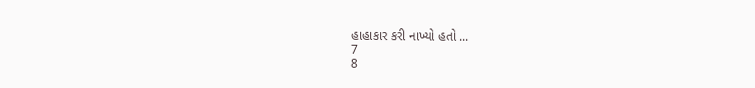હાહાકાર કરી નાખ્યો હતો ...
7
8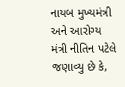નાયબ મુખ્યમંત્રી અને આરોગ્ય મંત્રી નીતિન પટેલે જણાવ્યુ છે કે,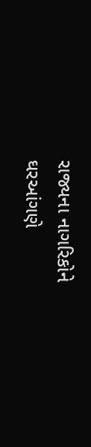રાજ્યના નાગરિકોને ઘરઆંગણે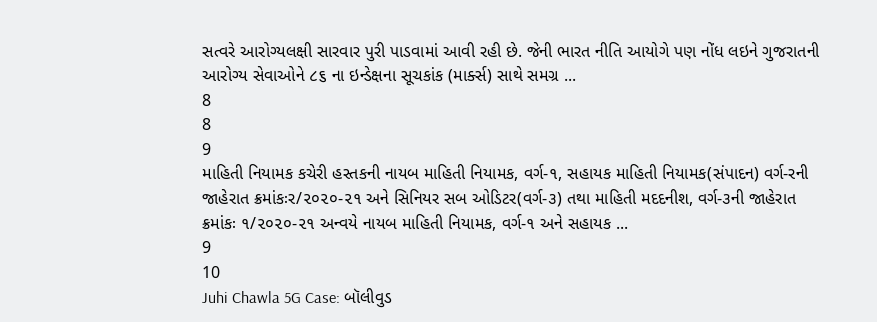સત્વરે આરોગ્યલક્ષી સારવાર પુરી પાડવામાં આવી રહી છે. જેની ભારત નીતિ આયોગે પણ નોંધ લઇને ગુજરાતની આરોગ્ય સેવાઓને ૮૬ ના ઇન્ડેક્ષના સૂચકાંક (માર્ક્સ) સાથે સમગ્ર ...
8
8
9
માહિતી નિયામક કચેરી હસ્તકની નાયબ માહિતી નિયામક, વર્ગ-૧, સહાયક માહિતી નિયામક(સંપાદન) વર્ગ-રની જાહેરાત ક્રમાંકઃર/૨૦૨૦-૨૧ અને સિનિયર સબ ઓડિટર(વર્ગ-૩) તથા માહિતી મદદનીશ, વર્ગ-૩ની જાહેરાત ક્રમાંકઃ ૧/૨૦૨૦-૨૧ અન્વયે નાયબ માહિતી નિયામક, વર્ગ-૧ અને સહાયક ...
9
10
Juhi Chawla 5G Case: બૉલીવુડ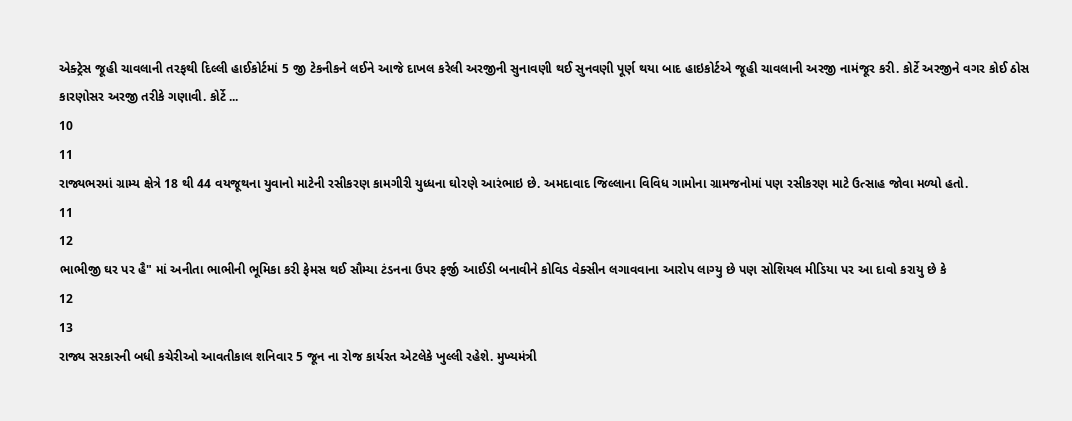એક્ટ્રેસ જૂહી ચાવલાની તરફથી દિલ્લી હાઈકોર્ટમાં 5 જી ટેકનીકને લઈને આજે દાખલ કરેલી અરજીની સુનાવણી થઈ સુનવણી પૂર્ણ થયા બાદ હાઇકોર્ટએ જૂહી ચાવલાની અરજી નામંજૂર કરી. કોર્ટે અરજીને વગર કોઈ ઠોસ કારણોસર અરજી તરીકે ગણાવી. કોર્ટે ...
10
11
રાજ્યભરમાં ગ્રામ્ય ક્ષેત્રે 18 થી 44 વયજૂથના યુવાનો માટેની રસીકરણ કામગીરી યુધ્ધના ઘોરણે આરંભાઇ છે. અમદાવાદ જિલ્લાના વિવિધ ગામોના ગ્રામજનોમાં પણ રસીકરણ માટે ઉત્સાહ જોવા મળ્યો હતો.
11
12
ભાભીજી ઘર પર હૈ" માં અનીતા ભાભીની ભૂમિકા કરી ફેમસ થઈ સૌમ્યા ટંડનના ઉપર ફર્જી આઈડી બનાવીને કોવિડ વેક્સીન લગાવવાના આરોપ લાગ્યુ છે પણ સોશિયલ મીડિયા પર આ દાવો કરાયુ છે કે
12
13
રાજ્ય સરકારની બધી કચેરીઓ આવતીકાલ શનિવાર 5 જૂન ના રોજ કાર્યરત એટલેકે ખુલ્લી રહેશે. મુખ્યમંત્રી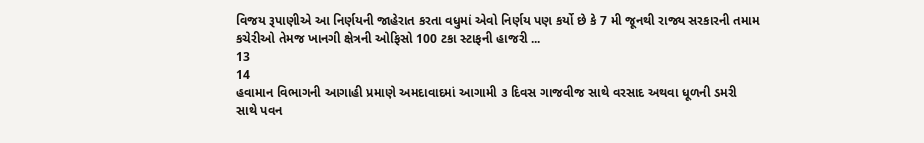વિજય રૂપાણીએ આ નિર્ણયની જાહેરાત કરતા વધુમાં એવો નિર્ણય પણ કર્યો છે કે 7 મી જૂનથી રાજ્ય સરકારની તમામ કચેરીઓ તેમજ ખાનગી ક્ષેત્રની ઓફિસો 100 ટકા સ્ટાફની હાજરી ...
13
14
હવામાન વિભાગની આગાહી પ્રમાણે અમદાવાદમાં આગામી ૩ દિવસ ગાજવીજ સાથે વરસાદ અથવા ધૂળની ડમરી સાથે પવન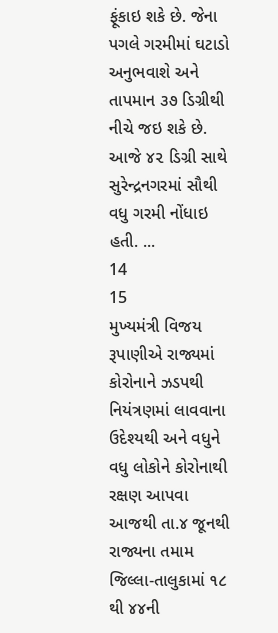ફૂંકાઇ શકે છે. જેના પગલે ગરમીમાં ઘટાડો અનુભવાશે અને તાપમાન ૩૭ ડિગ્રીથી નીચે જઇ શકે છે. આજે ૪૨ ડિગ્રી સાથે સુરેન્દ્રનગરમાં સૌથી વધુ ગરમી નોંધાઇ હતી. ...
14
15
મુખ્યમંત્રી વિજય રૂપાણીએ રાજ્યમાં કોરોનાને ઝડપથી નિયંત્રણમાં લાવવાના ઉદેશ્યથી અને વધુને વધુ લોકોને કોરોનાથી રક્ષણ આપવા આજથી તા.૪ જૂનથી રાજ્યના તમામ જિલ્લા-તાલુકામાં ૧૮ થી ૪૪ની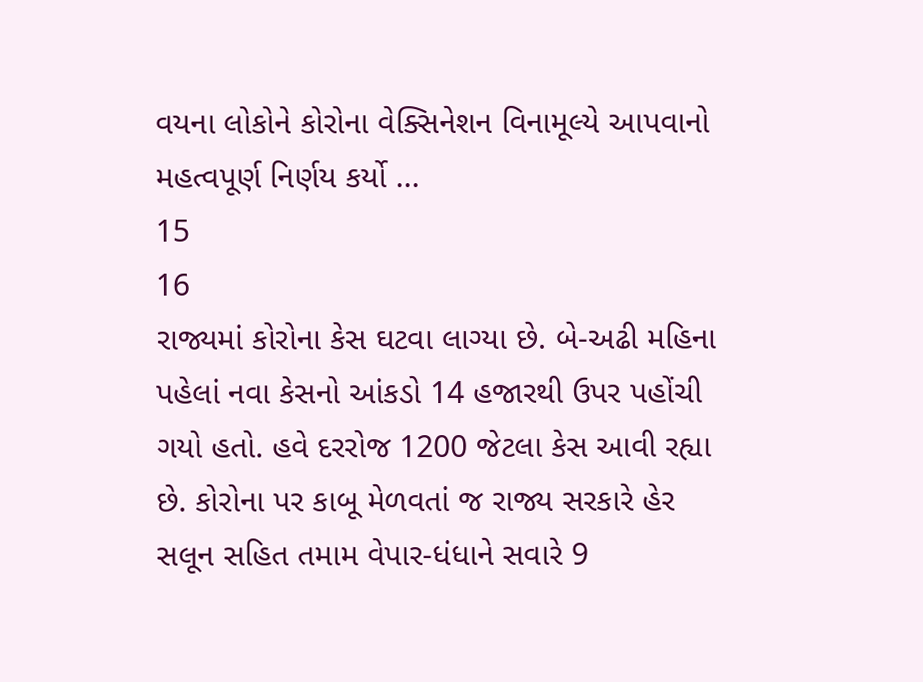વયના લોકોને કોરોના વેક્સિનેશન વિનામૂલ્યે આપવાનો મહત્વપૂર્ણ નિર્ણય કર્યો ...
15
16
રાજ્યમાં કોરોના કેસ ઘટવા લાગ્યા છે. બે-અઢી મહિના પહેલાં નવા કેસનો આંકડો 14 હજારથી ઉપર પહોંચી ગયો હતો. હવે દરરોજ 1200 જેટલા કેસ આવી રહ્યા છે. કોરોના પર કાબૂ મેળવતાં જ રાજ્ય સરકારે હેર સલૂન સહિત તમામ વેપાર-ધંધાને સવારે 9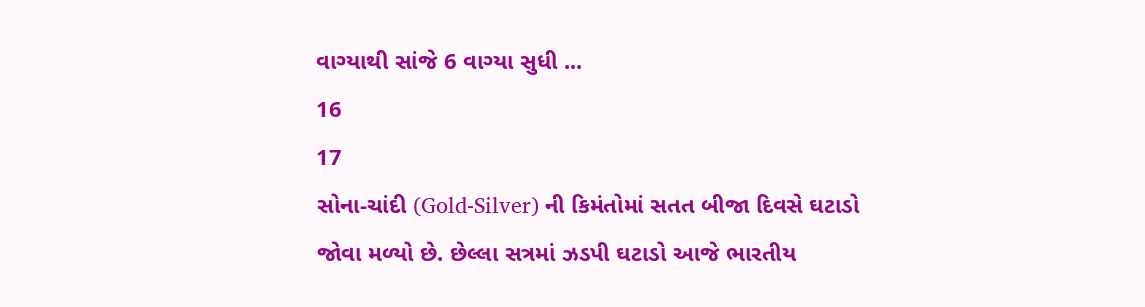વાગ્યાથી સાંજે 6 વાગ્યા સુધી ...
16
17
સોના-ચાંદી (Gold-Silver) ની કિમંતોમાં સતત બીજા દિવસે ઘટાડો જોવા મળ્યો છે. છેલ્લા સત્રમાં ઝડપી ઘટાડો આજે ભારતીય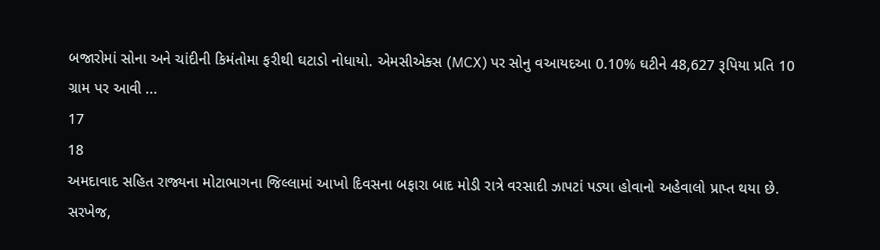બજારોમાં સોના અને ચાંદીની કિમંતોમા ફરીથી ઘટાડો નોધાયો. એમસીએક્સ (MCX) પર સોનુ વઆયદઆ 0.10% ઘટીને 48,627 રૂપિયા પ્રતિ 10 ગ્રામ પર આવી ...
17
18
અમદાવાદ સહિત રાજ્યના મોટાભાગના જિલ્લામાં આખો દિવસના બફારા બાદ મોડી રાત્રે વરસાદી ઝાપટાં પડ્યા હોવાનો અહેવાલો પ્રાપ્ત થયા છે. સરખેજ,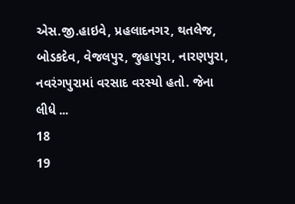એસ.જી.હાઇવે, પ્રહલાદનગર, થતલેજ, બોડકદેવ, વેજલપુર, જુહાપુરા, નારણપુરા, નવરંગપુરામાં વરસાદ વરસ્યો હતો. જેના લીધે ...
18
19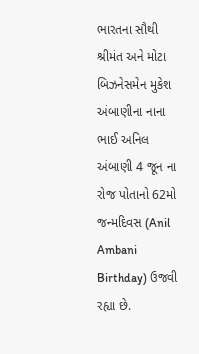ભારતના સૌથી શ્રીમંત અને મોટા બિઝનેસમેન મુકેશ અંબાણીના નાના ભાઈ અનિલ અંબાણી 4 જૂન ના રોજ પોતાનો 62મો જન્મદિવસ (Anil Ambani Birthday) ઉજવી રહ્યા છે.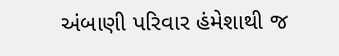અંબાણી પરિવાર હંમેશાથી જ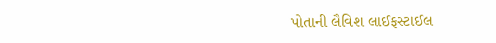પોતાની લૈવિશ લાઈફસ્ટાઈલ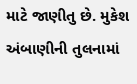માટે જાણીતુ છે. મુકેશ અંબાણીની તુલનામાં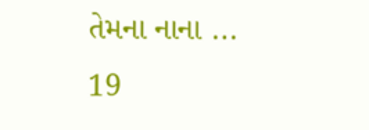તેમના નાના ...
19